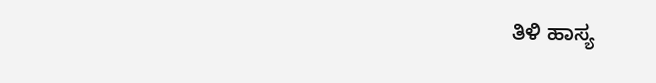ತಿಳಿ ಹಾಸ್ಯ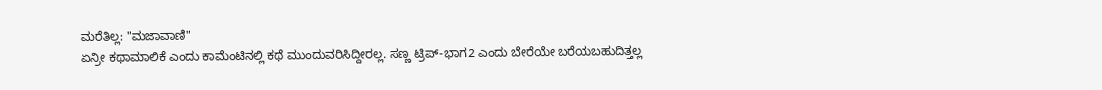ಮರೆತಿಲ್ಲ: "ಮಜಾವಾಣಿ"
ಏನ್ರೀ ಕಥಾಮಾಲಿಕೆ ಎಂದು ಕಾಮೆಂಟಿನಲ್ಲಿ ಕಥೆ ಮುಂದುವರಿಸಿದ್ದೀರಲ್ಲ. ಸಣ್ಣ ಟ್ರಿಪ್-ಭಾಗ2 ಎಂದು ಬೇರೆಯೇ ಬರೆಯಬಹುದಿತ್ತಲ್ಲ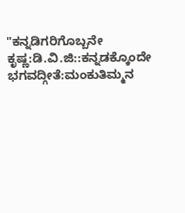"ಕನ್ನಡಿಗರಿಗೊಬ್ಬನೇ ಕೃಷ್ಣ:ಡಿ.ವಿ.ಜಿ::ಕನ್ನಡಕ್ಕೊಂದೇ ಭಗವದ್ಗೀತೆ:ಮಂಕುತಿಮ್ಮನ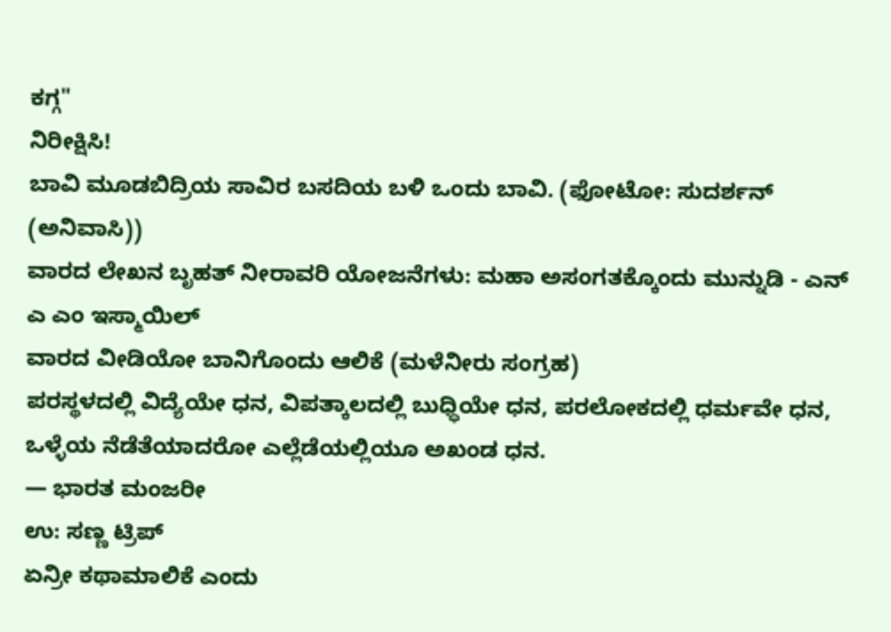ಕಗ್ಗ"
ನಿರೀಕ್ಷಿಸಿ!
ಬಾವಿ ಮೂಡಬಿದ್ರಿಯ ಸಾವಿರ ಬಸದಿಯ ಬಳಿ ಒಂದು ಬಾವಿ. (ಫೋಟೋ: ಸುದರ್ಶನ್ (ಅನಿವಾಸಿ))
ವಾರದ ಲೇಖನ ಬೃಹತ್ ನೀರಾವರಿ ಯೋಜನೆಗಳು: ಮಹಾ ಅಸಂಗತಕ್ಕೊಂದು ಮುನ್ನುಡಿ - ಎನ್ ಎ ಎಂ ಇಸ್ಮಾಯಿಲ್
ವಾರದ ವೀಡಿಯೋ ಬಾನಿಗೊಂದು ಆಲಿಕೆ (ಮಳೆನೀರು ಸಂಗ್ರಹ)
ಪರಸ್ಥಳದಲ್ಲಿ ವಿದ್ಯೆಯೇ ಧನ, ವಿಪತ್ಕಾಲದಲ್ಲಿ ಬುಧ್ಧಿಯೇ ಧನ, ಪರಲೋಕದಲ್ಲಿ ಧರ್ಮವೇ ಧನ, ಒಳ್ಳೆಯ ನೆಡೆತೆಯಾದರೋ ಎಲ್ಲೆಡೆಯಲ್ಲಿಯೂ ಅಖಂಡ ಧನ.
— ಭಾರತ ಮಂಜರೀ
ಉ: ಸಣ್ಣ ಟ್ರಿಪ್
ಏನ್ರೀ ಕಥಾಮಾಲಿಕೆ ಎಂದು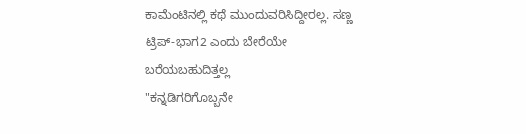ಕಾಮೆಂಟಿನಲ್ಲಿ ಕಥೆ ಮುಂದುವರಿಸಿದ್ದೀರಲ್ಲ. ಸಣ್ಣ ಟ್ರಿಪ್-ಭಾಗ2 ಎಂದು ಬೇರೆಯೇ ಬರೆಯಬಹುದಿತ್ತಲ್ಲ
"ಕನ್ನಡಿಗರಿಗೊಬ್ಬನೇ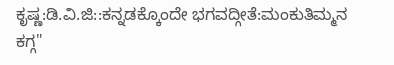ಕೃಷ್ಣ:ಡಿ.ವಿ.ಜಿ::ಕನ್ನಡಕ್ಕೊಂದೇ ಭಗವದ್ಗೀತೆ:ಮಂಕುತಿಮ್ಮನ ಕಗ್ಗ"